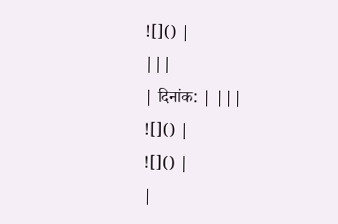![]() |
|||
| दिनांक: | |||
![]() |
![]() |
|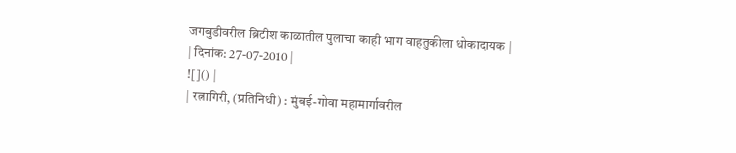जगबुडीवरील ब्रिटीश काळातील पुलाचा काही भाग वाहतुकीला धोकादायक |
| दिनांक: 27-07-2010 |
![]() |
| रत्नागिरी, (प्रतिनिधी) : मुंबई-गोवा महामार्गावरील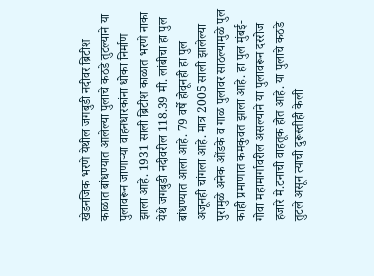खेडनजिक भरणे येथील जगबुडी नदीवर ब्रिटीश काळात बांधण्यात आलेल्या पुलाचे कठडे तुटल्याने या पुलावरून जाणाऱ्या वाहनधारकांना धोका निर्माण झाला आहे. 1931 साली ब्रिटीश काळात भरणे नाका येथे जगबुडी नदीवरील 118.39 मी. लांबीचा हा पुल बांधण्यात आला आहे. 79 वर्षे होवूनही हा पुल अजूनही चांगला आहे. मात्र 2005 साली झालेल्या पुरामुळे अनेक ओंडके व गाळ पुलावर साठल्यामुळे पुल काही प्रमाणात कमकुवत झाला आहे. हा पुल मुंबई-गोवा महामार्गावरील असल्याने या पुलावरून दररोज हजारे मे.टनाची वाहतूक होत आहे. या पुलाचे कठडे तुटले असून त्याची दुरूस्तीही केली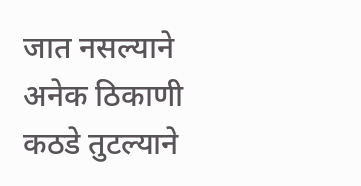जात नसल्याने अनेक ठिकाणी कठडे तुटल्याने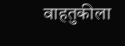वाहतुकीला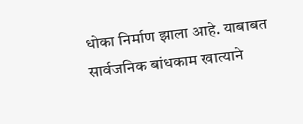धोका निर्माण झाला आहे. याबाबत सार्वजनिक बांधकाम खात्याने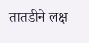तातडीने लक्ष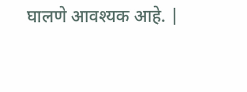घालणे आवश्यक आहे. |